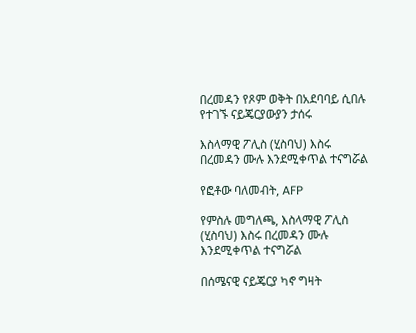በረመዳን የጾም ወቅት በአደባባይ ሲበሉ የተገኙ ናይጄርያውያን ታሰሩ

እስላማዊ ፖሊስ (ሂስባህ) እስሩ በረመዳን ሙሉ እንደሚቀጥል ተናግሯል

የፎቶው ባለመብት, AFP

የምስሉ መግለጫ, እስላማዊ ፖሊስ (ሂስባህ) እስሩ በረመዳን ሙሉ እንደሚቀጥል ተናግሯል

በሰሜናዊ ናይጄርያ ካኖ ግዛት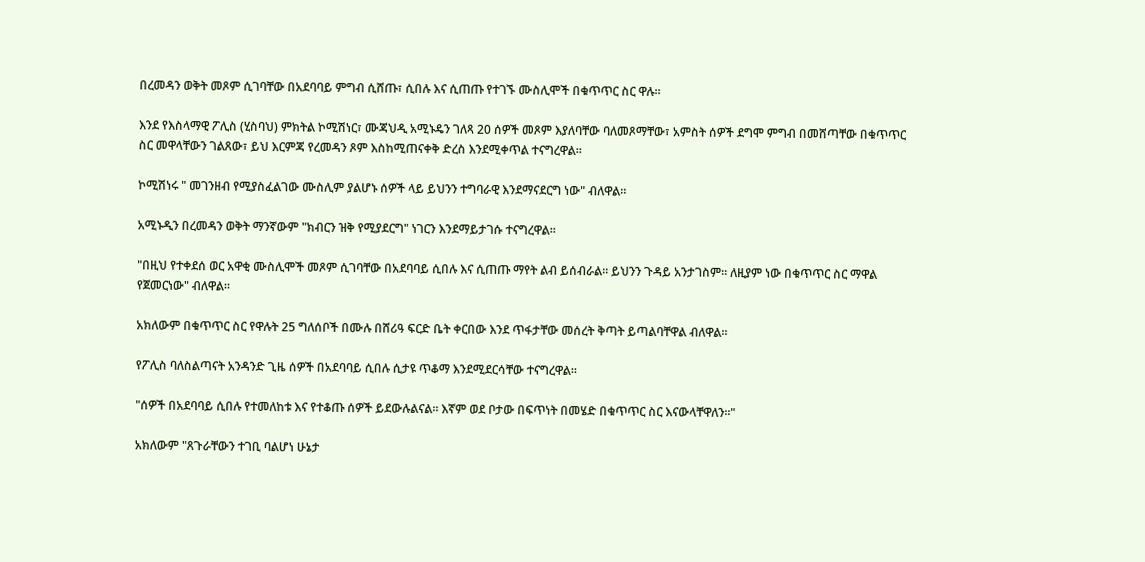በረመዳን ወቅት መጾም ሲገባቸው በአደባባይ ምግብ ሲሸጡ፣ ሲበሉ እና ሲጠጡ የተገኙ ሙስሊሞች በቁጥጥር ስር ዋሉ።

እንደ የእስላማዊ ፖሊስ (ሂስባህ) ምክትል ኮሚሽነር፣ ሙጃህዲ አሚኑዴን ገለጻ 20 ሰዎች መጾም እያለባቸው ባለመጾማቸው፣ አምስት ሰዎች ደግሞ ምግብ በመሸጣቸው በቁጥጥር ስር መዋላቸውን ገልጸው፣ ይህ እርምጃ የረመዳን ጾም እስከሚጠናቀቅ ድረስ እንደሚቀጥል ተናግረዋል።

ኮሚሽነሩ " መገንዘብ የሚያስፈልገው ሙስሊም ያልሆኑ ሰዎች ላይ ይህንን ተግባራዊ እንደማናደርግ ነው" ብለዋል።

አሚኑዲን በረመዳን ወቅት ማንኛውም "ክብርን ዝቅ የሚያደርግ" ነገርን እንደማይታገሱ ተናግረዋል።

"በዚህ የተቀደሰ ወር አዋቂ ሙስሊሞች መጾም ሲገባቸው በአደባባይ ሲበሉ እና ሲጠጡ ማየት ልብ ይሰብራል። ይህንን ጉዳይ አንታገስም። ለዚያም ነው በቁጥጥር ስር ማዋል የጀመርነው" ብለዋል።

አክለውም በቁጥጥር ስር የዋሉት 25 ግለሰቦች በሙሉ በሸሪዓ ፍርድ ቤት ቀርበው እንደ ጥፋታቸው መሰረት ቅጣት ይጣልባቸዋል ብለዋል።

የፖሊስ ባለስልጣናት አንዳንድ ጊዜ ሰዎች በአደባባይ ሲበሉ ሲታዩ ጥቆማ እንደሚደርሳቸው ተናግረዋል።

"ሰዎች በአደባባይ ሲበሉ የተመለከቱ እና የተቆጡ ሰዎች ይደውሉልናል። እኛም ወደ ቦታው በፍጥነት በመሄድ በቁጥጥር ስር እናውላቸዋለን።"

አክለውም "ጸጉራቸውን ተገቢ ባልሆነ ሁኔታ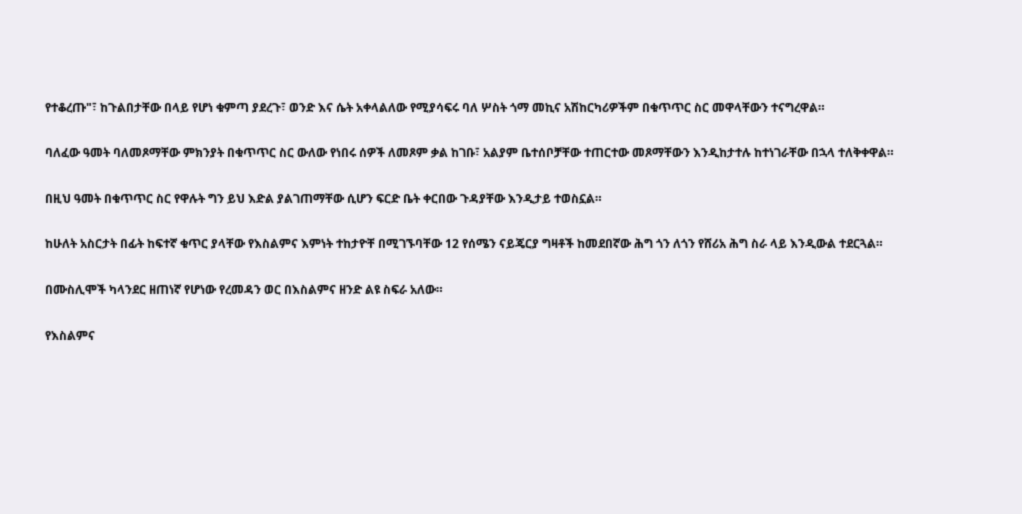የተቆረጡ"፣ ከጉልበታቸው በላይ የሆነ ቁምጣ ያደረጉ፣ ወንድ እና ሴት አቀላልለው የሚያሳፍሩ ባለ ሦስት ጎማ መኪና አሽከርካሪዎችም በቁጥጥር ስር መዋላቸውን ተናግረዋል።

ባለፈው ዓመት ባለመጾማቸው ምክንያት በቁጥጥር ስር ውለው የነበሩ ሰዎች ለመጾም ቃል ከገቡ፣ አልያም ቤተሰቦቻቸው ተጠርተው መጾማቸውን እንዲከታተሉ ከተነገራቸው በኋላ ተለቅቀዋል።

በዚህ ዓመት በቁጥጥር ስር የዋሉት ግን ይህ እድል ያልገጠማቸው ሲሆን ፍርድ ቤት ቀርበው ጉዳያቸው እንዲታይ ተወስኗል።

ከሁለት አስርታት በፊት ከፍተኛ ቁጥር ያላቸው የእስልምና እምነት ተከታዮቸ በሚገኙባቸው 12 የሰሜን ናይጄርያ ግዛቶች ከመደበኛው ሕግ ጎን ለጎን የሸሪአ ሕግ ስራ ላይ እንዲውል ተደርጓል።

በሙስሊሞች ካላንደር ዘጠነኛ የሆነው የረመዳን ወር በእስልምና ዘንድ ልዩ ስፍራ አለው።

የእስልምና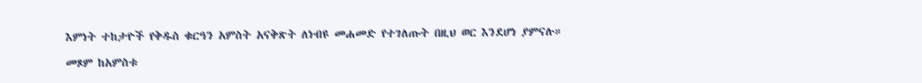እምነት ተከታዮች የቅዱስ ቁርዓን አምስት አናቅጽት ለነብዩ መሐመድ የተገለጡት በዚህ ወር እንደሆነ ያምናሉ።

መጾም ከአምስቱ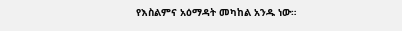የእስልምና አዕማዳት መካከል አንዱ ነው።